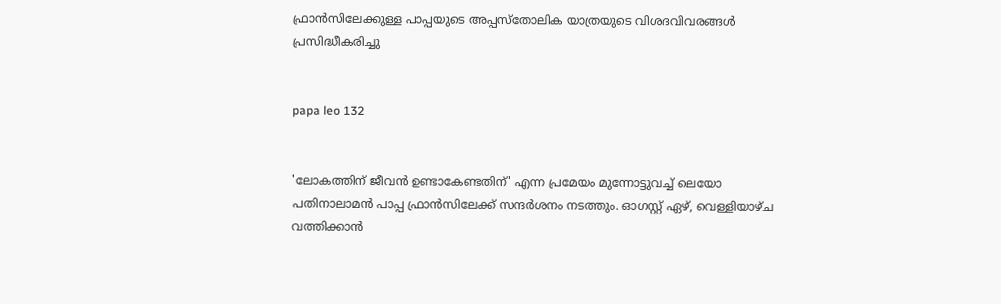ഫ്രാന്‍സിലേക്കുള്ള പാപ്പയുടെ അപ്പസ്‌തോലിക യാത്രയുടെ വിശദവിവരങ്ങള്‍ പ്രസിദ്ധീകരിച്ചു


papa leo 132


'ലോകത്തിന് ജീവന്‍ ഉണ്ടാകേണ്ടതിന്' എന്ന പ്രമേയം മുന്നോട്ടുവച്ച് ലെയോ പതിനാലാമന്‍ പാപ്പ ഫ്രാന്‍സിലേക്ക് സന്ദര്‍ശനം നടത്തും. ഓഗസ്റ്റ് ഏഴ്, വെള്ളിയാഴ്ച വത്തിക്കാന്‍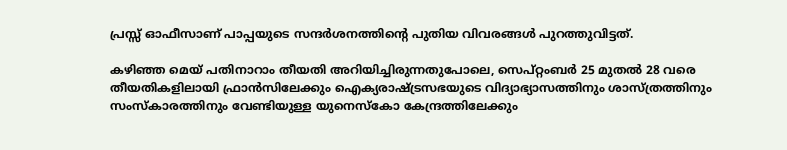പ്രസ്സ് ഓഫീസാണ് പാപ്പയുടെ സന്ദര്‍ശനത്തിന്റെ പുതിയ വിവരങ്ങള്‍ പുറത്തുവിട്ടത്.

കഴിഞ്ഞ മെയ് പതിനാറാം തീയതി അറിയിച്ചിരുന്നതുപോലെ, സെപ്റ്റംബര്‍ 25 മുതല്‍ 28 വരെ തീയതികളിലായി ഫ്രാന്‍സിലേക്കും ഐക്യരാഷ്ട്രസഭയുടെ വിദ്യാഭ്യാസത്തിനും ശാസ്ത്രത്തിനും സംസ്‌കാരത്തിനും വേണ്ടിയുള്ള യുനെസ്‌കോ കേന്ദ്രത്തിലേക്കും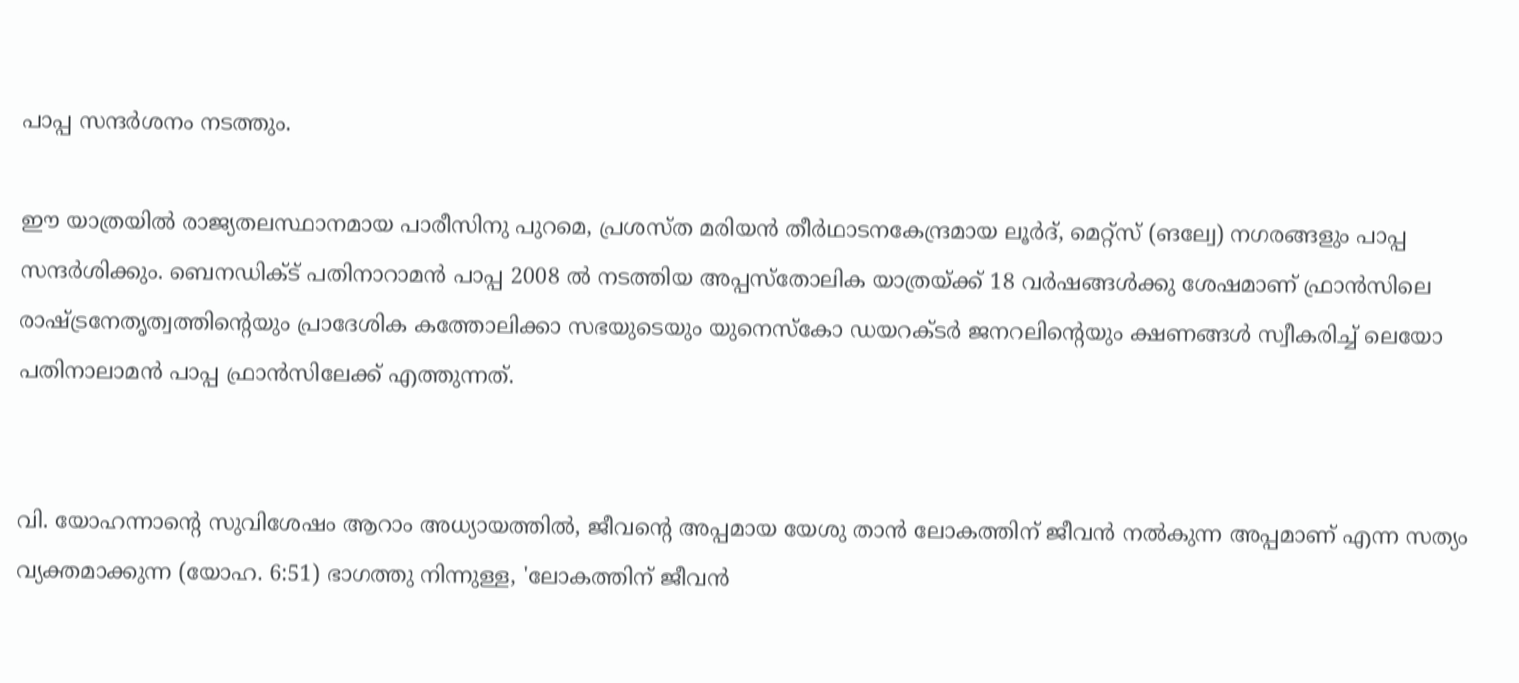പാപ്പ സന്ദര്‍ശനം നടത്തും.

ഈ യാത്രയില്‍ രാജ്യതലസ്ഥാനമായ പാരീസിനു പുറമെ, പ്രശസ്ത മരിയന്‍ തീര്‍ഥാടനകേന്ദ്രമായ ലൂര്‍ദ്, മെറ്റ്‌സ് (ങല്വേ) നഗരങ്ങളും പാപ്പ സന്ദര്‍ശിക്കും. ബെനഡിക്ട് പതിനാറാമന്‍ പാപ്പ 2008 ല്‍ നടത്തിയ അപ്പസ്‌തോലിക യാത്രയ്ക്ക് 18 വര്‍ഷങ്ങള്‍ക്കു ശേഷമാണ് ഫ്രാന്‍സിലെ രാഷ്ട്രനേതൃത്വത്തിന്റെയും പ്രാദേശിക കത്തോലിക്കാ സഭയുടെയും യുനെസ്‌കോ ഡയറക്ടര്‍ ജനറലിന്റെയും ക്ഷണങ്ങള്‍ സ്വീകരിച്ച് ലെയോ പതിനാലാമന്‍ പാപ്പ ഫ്രാന്‍സിലേക്ക് എത്തുന്നത്.


വി. യോഹന്നാന്റെ സുവിശേഷം ആറാം അധ്യായത്തില്‍, ജീവന്റെ അപ്പമായ യേശു താന്‍ ലോകത്തിന് ജീവന്‍ നല്‍കുന്ന അപ്പമാണ് എന്ന സത്യം വ്യക്തമാക്കുന്ന (യോഹ. 6:51) ഭാഗത്തു നിന്നുള്ള, 'ലോകത്തിന് ജീവന്‍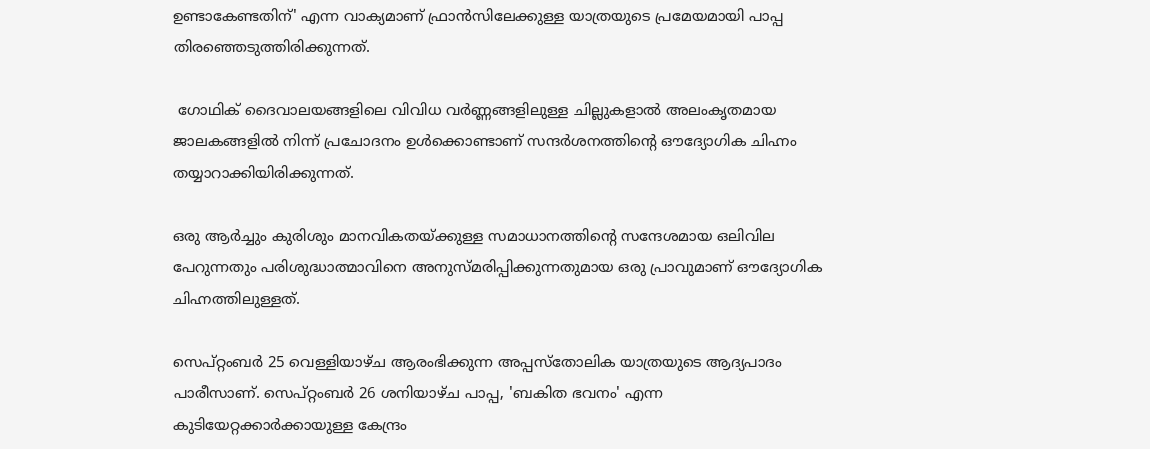ഉണ്ടാകേണ്ടതിന്' എന്ന വാക്യമാണ് ഫ്രാന്‍സിലേക്കുള്ള യാത്രയുടെ പ്രമേയമായി പാപ്പ തിരഞ്ഞെടുത്തിരിക്കുന്നത്.

 ഗോഥിക് ദൈവാലയങ്ങളിലെ വിവിധ വര്‍ണ്ണങ്ങളിലുള്ള ചില്ലുകളാല്‍ അലംകൃതമായ ജാലകങ്ങളില്‍ നിന്ന് പ്രചോദനം ഉള്‍ക്കൊണ്ടാണ് സന്ദര്‍ശനത്തിന്റെ ഔദ്യോഗിക ചിഹ്നം തയ്യാറാക്കിയിരിക്കുന്നത്.

ഒരു ആര്‍ച്ചും കുരിശും മാനവികതയ്ക്കുള്ള സമാധാനത്തിന്റെ സന്ദേശമായ ഒലിവില പേറുന്നതും പരിശുദ്ധാത്മാവിനെ അനുസ്മരിപ്പിക്കുന്നതുമായ ഒരു പ്രാവുമാണ് ഔദ്യോഗിക ചിഹ്നത്തിലുള്ളത്.

സെപ്റ്റംബര്‍ 25 വെള്ളിയാഴ്ച ആരംഭിക്കുന്ന അപ്പസ്‌തോലിക യാത്രയുടെ ആദ്യപാദം പാരീസാണ്. സെപ്റ്റംബര്‍ 26 ശനിയാഴ്ച പാപ്പ, 'ബകിത ഭവനം' എന്ന കുടിയേറ്റക്കാര്‍ക്കായുള്ള കേന്ദ്രം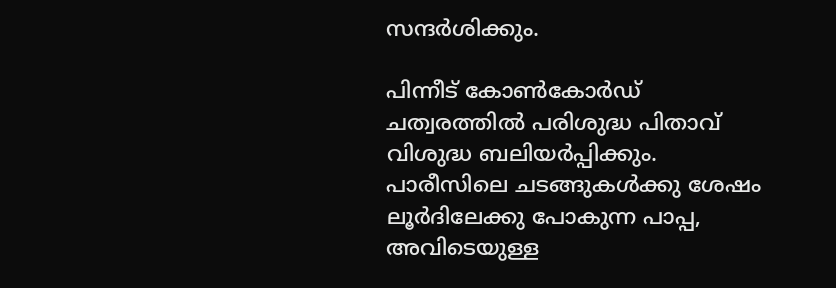സന്ദര്‍ശിക്കും.

പിന്നീട് കോണ്‍കോര്‍ഡ് ചത്വരത്തില്‍ പരിശുദ്ധ പിതാവ് വിശുദ്ധ ബലിയര്‍പ്പിക്കും. പാരീസിലെ ചടങ്ങുകള്‍ക്കു ശേഷം ലൂര്‍ദിലേക്കു പോകുന്ന പാപ്പ, അവിടെയുള്ള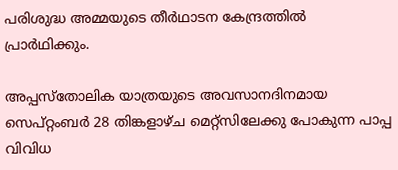പരിശുദ്ധ അമ്മയുടെ തീര്‍ഥാടന കേന്ദ്രത്തില്‍ പ്രാര്‍ഥിക്കും.

അപ്പസ്‌തോലിക യാത്രയുടെ അവസാനദിനമായ സെപ്റ്റംബര്‍ 28 തിങ്കളാഴ്ച മെറ്റ്‌സിലേക്കു പോകുന്ന പാപ്പ വിവിധ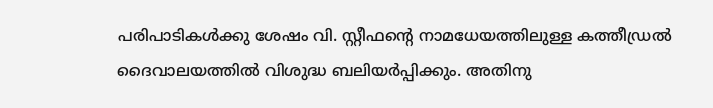പരിപാടികള്‍ക്കു ശേഷം വി. സ്റ്റീഫന്റെ നാമധേയത്തിലുള്ള കത്തീഡ്രല്‍ ദൈവാലയത്തില്‍ വിശുദ്ധ ബലിയര്‍പ്പിക്കും. അതിനു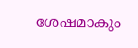ശേഷമാകും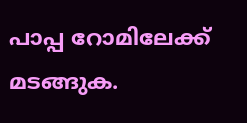പാപ്പ റോമിലേക്ക് മടങ്ങുക.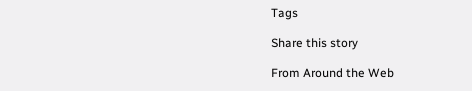Tags

Share this story

From Around the Web